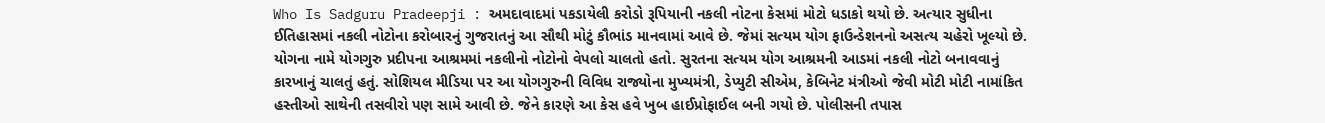Who Is Sadguru Pradeepji : અમદાવાદમાં પકડાયેલી કરોડો રૂપિયાની નકલી નોટના કેસમાં મોટો ધડાકો થયો છે. અત્યાર સુધીના ઈતિહાસમાં નકલી નોટોના કરોબારનું ગુજરાતનું આ સૌથી મોટું કૌભાંડ માનવામાં આવે છે. જેમાં સત્યમ યોગ ફાઉન્ડેશનનો અસત્ય ચહેરો ખૂલ્યો છે. યોગના નામે યોગગુરુ પ્રદીપના આશ્રમમાં નકલીનો નોટોનો વેપલો ચાલતો હતો. સુરતના સત્યમ યોગ આશ્રમની આડમાં નકલી નોટો બનાવવાનું કારખાનું ચાલતું હતું. સોશિયલ મીડિયા પર આ યોગગુરુની વિવિધ રાજ્યોના મુખ્યમંત્રી, ડેપ્યુટી સીએમ, કેબિનેટ મંત્રીઓ જેવી મોટી મોટી નામાંકિત હસ્તીઓ સાથેની તસવીરો પણ સામે આવી છે. જેને કારણે આ કેસ હવે ખુબ હાઈપ્રોફાઈલ બની ગયો છે. પોલીસની તપાસ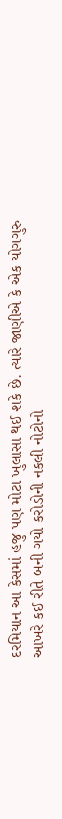દરમિયાન આ કેસમાં હજુ પણ મોટા ખુલાસા થઈ શકે છે. ત્યારે જાણીએ કે એક યોગગુરુ આખરે કઈ રીતે બની ગયો કરોડોની નકલી નોટોનો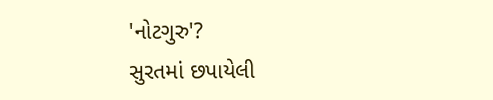'નોટગુરુ'?
સુરતમાં છપાયેલી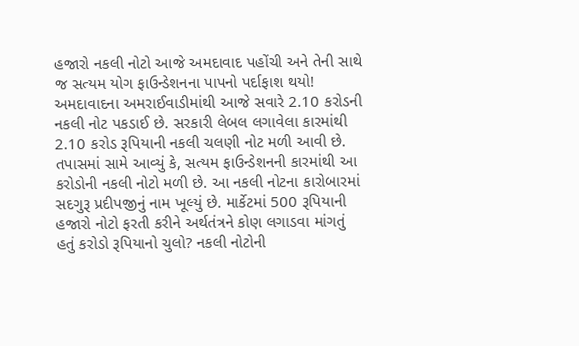હજારો નકલી નોટો આજે અમદાવાદ પહોંચી અને તેની સાથે જ સત્યમ યોગ ફાઉન્ડેશનના પાપનો પર્દાફાશ થયો! અમદાવાદના અમરાઈવાડીમાંથી આજે સવારે 2.10 કરોડની નકલી નોટ પકડાઈ છે. સરકારી લેબલ લગાવેલા કારમાંથી 2.10 કરોડ રૂપિયાની નકલી ચલણી નોટ મળી આવી છે. તપાસમાં સામે આવ્યું કે, સત્યમ ફાઉન્ડેશનની કારમાંથી આ કરોડોની નકલી નોટો મળી છે. આ નકલી નોટના કારોબારમાં સદગુરૂ પ્રદીપજીનું નામ ખૂલ્યું છે. માર્કેટમાં 500 રૂપિયાની હજારો નોટો ફરતી કરીને અર્થતંત્રને કોણ લગાડવા માંગતું હતું કરોડો રૂપિયાનો ચુલો? નકલી નોટોની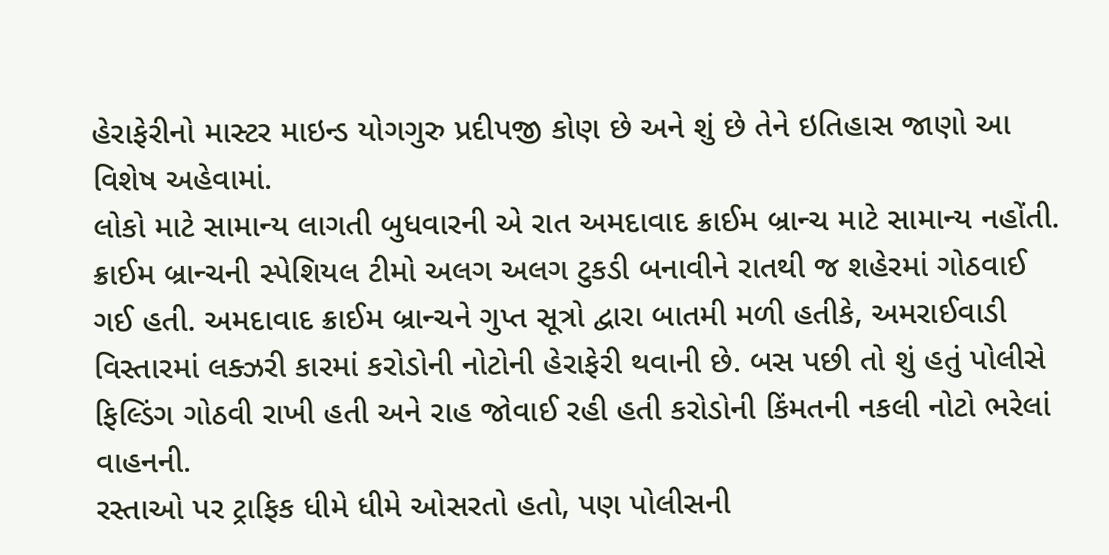હેરાફેરીનો માસ્ટર માઇન્ડ યોગગુરુ પ્રદીપજી કોણ છે અને શું છે તેને ઇતિહાસ જાણો આ વિશેષ અહેવામાં.
લોકો માટે સામાન્ય લાગતી બુધવારની એ રાત અમદાવાદ ક્રાઈમ બ્રાન્ચ માટે સામાન્ય નહોંતી. ક્રાઈમ બ્રાન્ચની સ્પેશિયલ ટીમો અલગ અલગ ટુકડી બનાવીને રાતથી જ શહેરમાં ગોઠવાઈ ગઈ હતી. અમદાવાદ ક્રાઈમ બ્રાન્ચને ગુપ્ત સૂત્રો દ્વારા બાતમી મળી હતીકે, અમરાઈવાડી વિસ્તારમાં લક્ઝરી કારમાં કરોડોની નોટોની હેરાફેરી થવાની છે. બસ પછી તો શું હતું પોલીસે ફિલ્ડિંગ ગોઠવી રાખી હતી અને રાહ જોવાઈ રહી હતી કરોડોની કિંમતની નકલી નોટો ભરેલાં વાહનની.
રસ્તાઓ પર ટ્રાફિક ધીમે ધીમે ઓસરતો હતો, પણ પોલીસની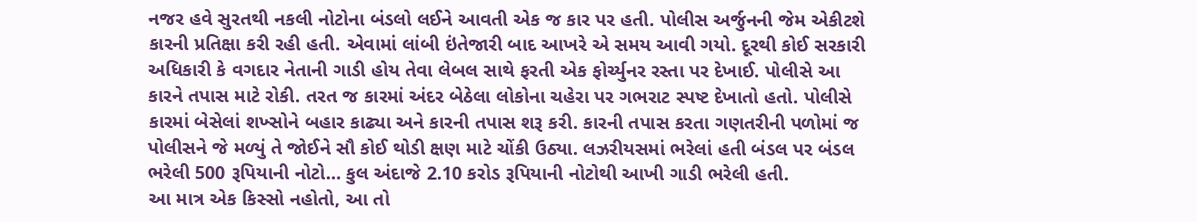નજર હવે સુરતથી નકલી નોટોના બંડલો લઈને આવતી એક જ કાર પર હતી. પોલીસ અર્જુનની જેમ એકીટશે કારની પ્રતિક્ષા કરી રહી હતી. એવામાં લાંબી ઇંતેજારી બાદ આખરે એ સમય આવી ગયો. દૂરથી કોઈ સરકારી અધિકારી કે વગદાર નેતાની ગાડી હોય તેવા લેબલ સાથે ફરતી એક ફોર્ચ્યુનર રસ્તા પર દેખાઈ. પોલીસે આ કારને તપાસ માટે રોકી. તરત જ કારમાં અંદર બેઠેલા લોકોના ચહેરા પર ગભરાટ સ્પષ્ટ દેખાતો હતો. પોલીસે કારમાં બેસેલાં શખ્સોને બહાર કાઢ્યા અને કારની તપાસ શરૂ કરી. કારની તપાસ કરતા ગણતરીની પળોમાં જ પોલીસને જે મળ્યું તે જોઈને સૌ કોઈ થોડી ક્ષણ માટે ચોંકી ઉઠ્યા. લઝરીયસમાં ભરેલાં હતી બંડલ પર બંડલ ભરેલી 500 રૂપિયાની નોટો… કુલ અંદાજે 2.10 કરોડ રૂપિયાની નોટોથી આખી ગાડી ભરેલી હતી.
આ માત્ર એક કિસ્સો નહોતો, આ તો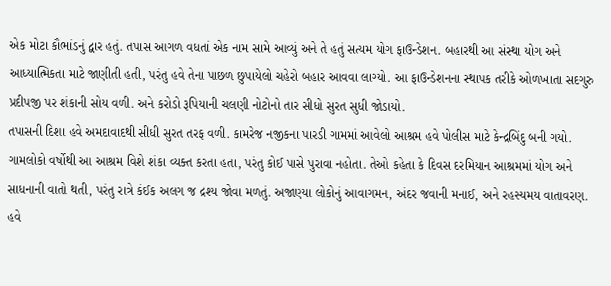એક મોટા કૌભાંડનું દ્વાર હતું. તપાસ આગળ વધતાં એક નામ સામે આવ્યું અને તે હતું સત્યમ યોગ ફાઉન્ડેશન. બહારથી આ સંસ્થા યોગ અને આધ્યાત્મિકતા માટે જાણીતી હતી, પરંતુ હવે તેના પાછળ છુપાયેલો ચહેરો બહાર આવવા લાગ્યો. આ ફાઉન્ડેશનના સ્થાપક તરીકે ઓળખાતા સદગુરુ પ્રદીપજી પર શંકાની સોય વળી. અને કરોડો રૂપિયાની ચલણી નોટોનો તાર સીધો સુરત સુધી જોડાયો.
તપાસની દિશા હવે અમદાવાદથી સીધી સુરત તરફ વળી. કામરેજ નજીકના પારડી ગામમાં આવેલો આશ્રમ હવે પોલીસ માટે કેન્દ્રબિંદુ બની ગયો. ગામલોકો વર્ષોથી આ આશ્રમ વિશે શંકા વ્યક્ત કરતા હતા, પરંતુ કોઈ પાસે પુરાવા નહોતા. તેઓ કહેતા કે દિવસ દરમિયાન આશ્રમમાં યોગ અને સાધનાની વાતો થતી, પરંતુ રાત્રે કંઈક અલગ જ દ્રશ્ય જોવા મળતું. અજાણ્યા લોકોનું આવાગમન, અંદર જવાની મનાઈ, અને રહસ્યમય વાતાવરણ. હવે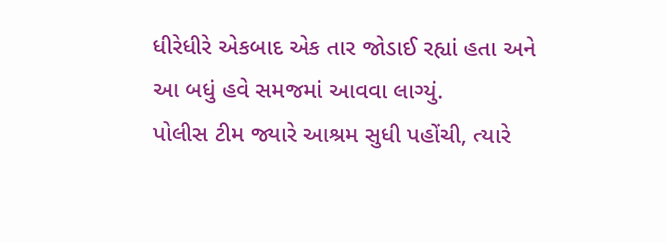ધીરેધીરે એકબાદ એક તાર જોડાઈ રહ્યાં હતા અને આ બધું હવે સમજમાં આવવા લાગ્યું.
પોલીસ ટીમ જ્યારે આશ્રમ સુધી પહોંચી, ત્યારે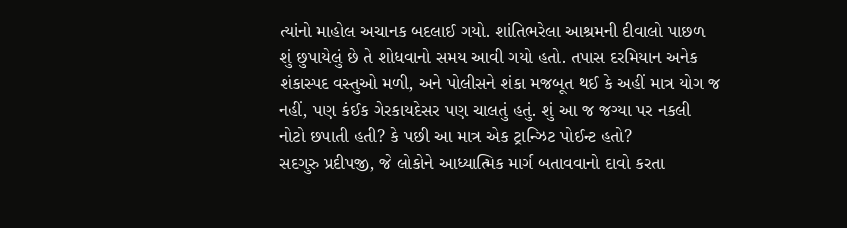ત્યાંનો માહોલ અચાનક બદલાઈ ગયો. શાંતિભરેલા આશ્રમની દીવાલો પાછળ શું છુપાયેલું છે તે શોધવાનો સમય આવી ગયો હતો. તપાસ દરમિયાન અનેક શંકાસ્પદ વસ્તુઓ મળી, અને પોલીસને શંકા મજબૂત થઈ કે અહીં માત્ર યોગ જ નહીં, પણ કંઈક ગેરકાયદેસર પણ ચાલતું હતું. શું આ જ જગ્યા પર નકલી નોટો છપાતી હતી? કે પછી આ માત્ર એક ટ્રાન્ઝિટ પોઈન્ટ હતો?
સદગુરુ પ્રદીપજી, જે લોકોને આધ્યાત્મિક માર્ગ બતાવવાનો દાવો કરતા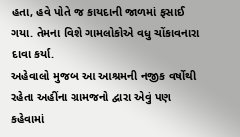હતા, હવે પોતે જ કાયદાની જાળમાં ફસાઈ ગયા. તેમના વિશે ગામલોકોએ વધુ ચોંકાવનારા દાવા કર્યા.
અહેવાલો મુજબ આ આશ્રમની નજીક વર્ષોથી રહેતા અહીંના ગ્રામજનો દ્વારા એવું પણ કહેવામાં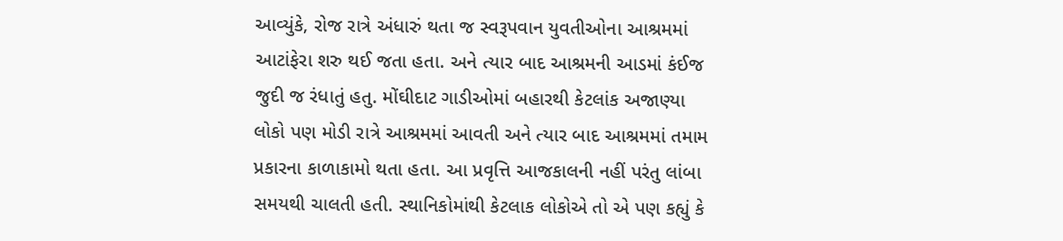આવ્યુંકે, રોજ રાત્રે અંધારું થતા જ સ્વરૂપવાન યુવતીઓના આશ્રમમાં આટાંફેરા શરુ થઈ જતા હતા. અને ત્યાર બાદ આશ્રમની આડમાં કંઈજ જુદી જ રંધાતું હતુ. મોંઘીદાટ ગાડીઓમાં બહારથી કેટલાંક અજાણ્યા લોકો પણ મોડી રાત્રે આશ્રમમાં આવતી અને ત્યાર બાદ આશ્રમમાં તમામ પ્રકારના કાળાકામો થતા હતા. આ પ્રવૃત્તિ આજકાલની નહીં પરંતુ લાંબા સમયથી ચાલતી હતી. સ્થાનિકોમાંથી કેટલાક લોકોએ તો એ પણ કહ્યું કે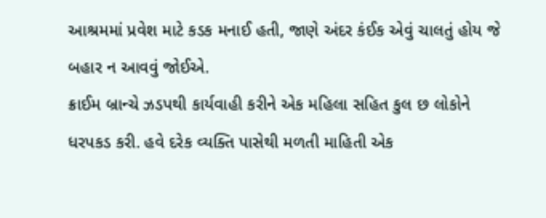આશ્રમમાં પ્રવેશ માટે કડક મનાઈ હતી, જાણે અંદર કંઈક એવું ચાલતું હોય જે બહાર ન આવવું જોઈએ.
ક્રાઈમ બ્રાન્ચે ઝડપથી કાર્યવાહી કરીને એક મહિલા સહિત કુલ છ લોકોને ધરપકડ કરી. હવે દરેક વ્યક્તિ પાસેથી મળતી માહિતી એક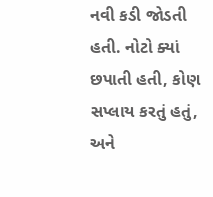નવી કડી જોડતી હતી. નોટો ક્યાં છપાતી હતી, કોણ સપ્લાય કરતું હતું, અને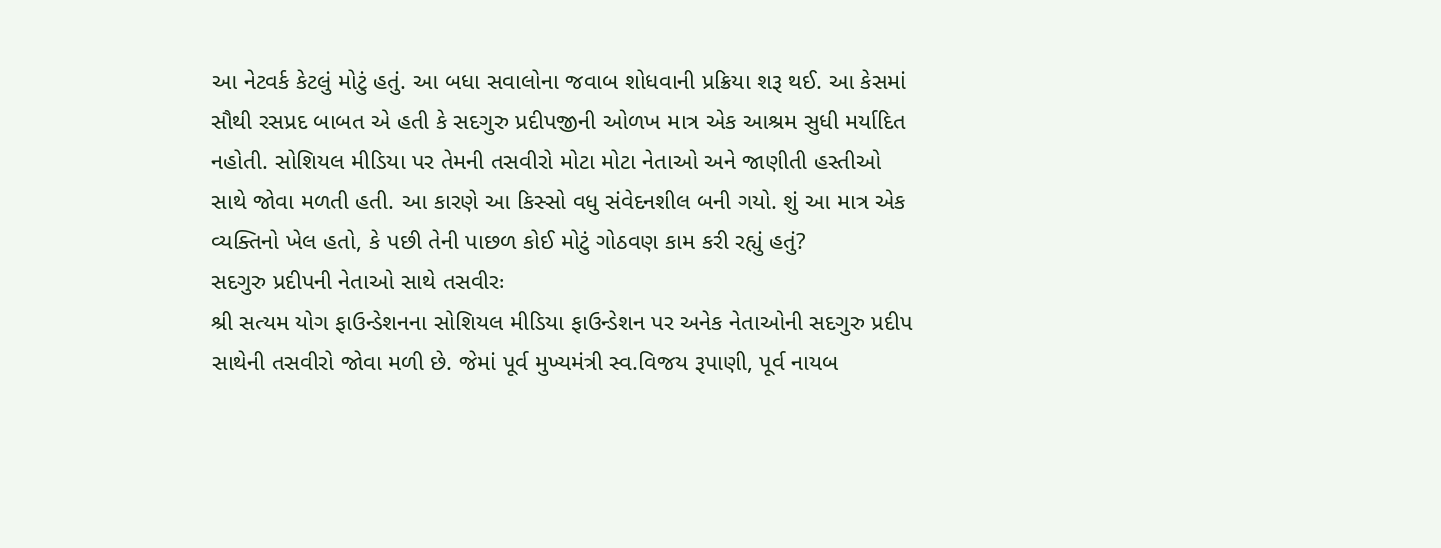આ નેટવર્ક કેટલું મોટું હતું. આ બધા સવાલોના જવાબ શોધવાની પ્રક્રિયા શરૂ થઈ. આ કેસમાં સૌથી રસપ્રદ બાબત એ હતી કે સદગુરુ પ્રદીપજીની ઓળખ માત્ર એક આશ્રમ સુધી મર્યાદિત નહોતી. સોશિયલ મીડિયા પર તેમની તસવીરો મોટા મોટા નેતાઓ અને જાણીતી હસ્તીઓ સાથે જોવા મળતી હતી. આ કારણે આ કિસ્સો વધુ સંવેદનશીલ બની ગયો. શું આ માત્ર એક વ્યક્તિનો ખેલ હતો, કે પછી તેની પાછળ કોઈ મોટું ગોઠવણ કામ કરી રહ્યું હતું?
સદગુરુ પ્રદીપની નેતાઓ સાથે તસવીરઃ
શ્રી સત્યમ યોગ ફાઉન્ડેશનના સોશિયલ મીડિયા ફાઉન્ડેશન પર અનેક નેતાઓની સદગુરુ પ્રદીપ સાથેની તસવીરો જોવા મળી છે. જેમાં પૂર્વ મુખ્યમંત્રી સ્વ.વિજય રૂપાણી, પૂર્વ નાયબ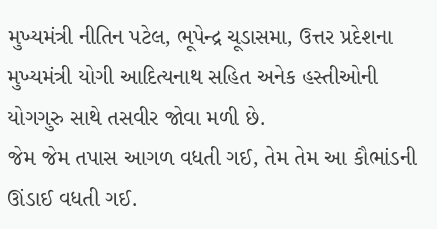મુખ્યમંત્રી નીતિન પટેલ, ભૂપેન્દ્ર ચૂડાસમા, ઉત્તર પ્રદેશના મુખ્યમંત્રી યોગી આદિત્યનાથ સહિત અનેક હસ્તીઓની યોગગુરુ સાથે તસવીર જોવા મળી છે.
જેમ જેમ તપાસ આગળ વધતી ગઈ, તેમ તેમ આ કૌભાંડની ઊંડાઈ વધતી ગઈ.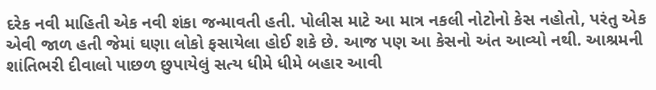દરેક નવી માહિતી એક નવી શંકા જન્માવતી હતી. પોલીસ માટે આ માત્ર નકલી નોટોનો કેસ નહોતો, પરંતુ એક એવી જાળ હતી જેમાં ઘણા લોકો ફસાયેલા હોઈ શકે છે. આજ પણ આ કેસનો અંત આવ્યો નથી. આશ્રમની શાંતિભરી દીવાલો પાછળ છુપાયેલું સત્ય ધીમે ધીમે બહાર આવી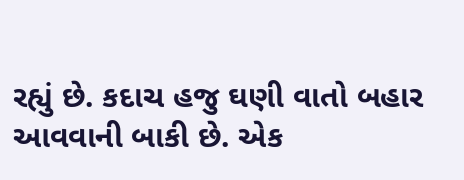રહ્યું છે. કદાચ હજુ ઘણી વાતો બહાર આવવાની બાકી છે. એક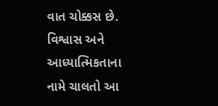વાત ચોક્કસ છે. વિશ્વાસ અને આધ્યાત્મિકતાના નામે ચાલતો આ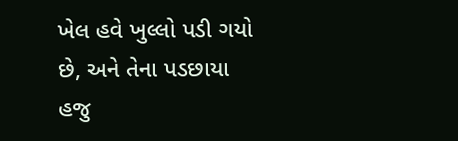ખેલ હવે ખુલ્લો પડી ગયો છે, અને તેના પડછાયા હજુ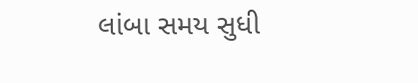લાંબા સમય સુધી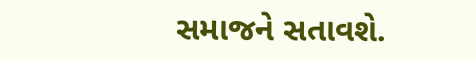સમાજને સતાવશે.